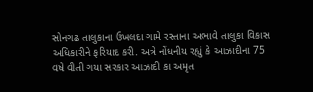સોનગઢ તાલુકાના ઉખલદા ગામે રસ્તાના અભાવે તાલુકા વિકાસ અધિકારીને ફરિયાદ કરી. અત્રે નોંધનીય રહ્યું કે આઝાદીના 75 વષે વીતી ગયા સરકાર આઝાદી કા અમૃત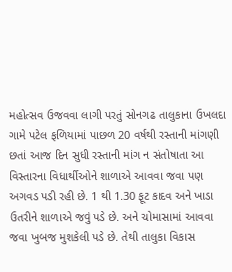મહોત્સવ ઉજવવા લાગી પરતું સોનગઢ તાલુકાના ઉખલદા ગામે પટેલ ફળિયામાં પાછળ 20 વર્ષથી રસ્તાની માંગણી છતાં આજ દિન સુધી રસ્તાની માંગ ન સંતોષાતા આ વિસ્તારના વિધાર્થીઓને શાળાએ આવવા જવા પણ અગવડ પડી રહી છે. 1 થી 1.30 ફૂટ કાદવ અને ખાડા ઉતરીને શાળાએ જવું પડે છે. અને ચોમાસામાં આવવા જવા ખુબજ મુશકેલી પડે છે. તેથી તાલુકા વિકાસ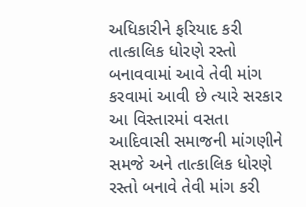અધિકારીને ફરિયાદ કરી તાત્કાલિક ધોરણે રસ્તો બનાવવામાં આવે તેવી માંગ કરવામાં આવી છે ત્યારે સરકાર આ વિસ્તારમાં વસતા આદિવાસી સમાજની માંગણીને સમજે અને તાત્કાલિક ધોરણે રસ્તો બનાવે તેવી માંગ કરી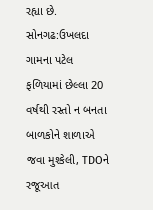રહ્યા છે.
સોનગઢ:ઉખલદા ગામના પટેલ ફળિયામાં છેલ્લા 20 વર્ષથી રસ્તો ન બનતા બાળકોને શાળાએ જવા મુશ્કેલી, TDOને રજૂઆત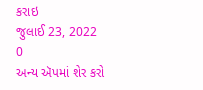કરાઇ
જુલાઈ 23, 2022
0
અન્ય ઍપમાં શેર કરો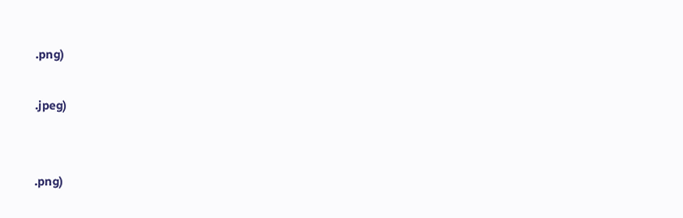.png)

.jpeg)


.png)